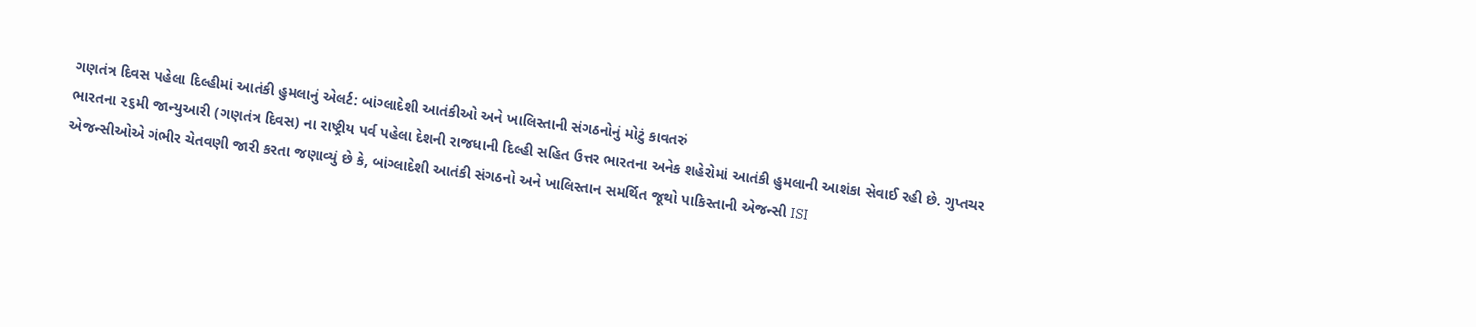ગણતંત્ર દિવસ પહેલા દિલ્હીમાં આતંકી હુમલાનું એલર્ટ: બાંગ્લાદેશી આતંકીઓ અને ખાલિસ્તાની સંગઠનોનું મોટું કાવતરું
ભારતના ૨૬મી જાન્યુઆરી (ગણતંત્ર દિવસ) ના રાષ્ટ્રીય પર્વ પહેલા દેશની રાજધાની દિલ્હી સહિત ઉત્તર ભારતના અનેક શહેરોમાં આતંકી હુમલાની આશંકા સેવાઈ રહી છે. ગુપ્તચર એજન્સીઓએ ગંભીર ચેતવણી જારી કરતા જણાવ્યું છે કે, બાંગ્લાદેશી આતંકી સંગઠનો અને ખાલિસ્તાન સમર્થિત જૂથો પાકિસ્તાની એજન્સી ISI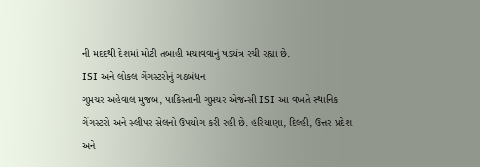ની મદદથી દેશમાં મોટી તબાહી મચાવવાનું ષડયંત્ર રચી રહ્યા છે.
ISI અને લોકલ ગેંગસ્ટરોનું ગઠબંધન
ગુપ્તચર અહેવાલ મુજબ, પાકિસ્તાની ગુપ્તચર એજન્સી ISI આ વખતે સ્થાનિક ગેંગસ્ટરો અને સ્લીપર સેલનો ઉપયોગ કરી રહી છે. હરિયાણા, દિલ્હી, ઉત્તર પ્રદેશ અને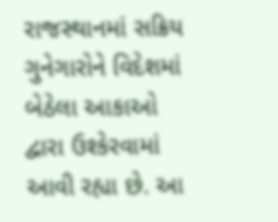રાજસ્થાનમાં સક્રિય ગુનેગારોને વિદેશમાં બેઠેલા આકાઓ દ્વારા ઉશ્કેરવામાં આવી રહ્યા છે. આ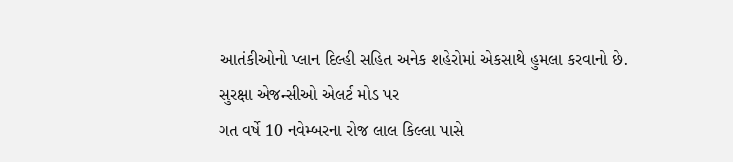આતંકીઓનો પ્લાન દિલ્હી સહિત અનેક શહેરોમાં એકસાથે હુમલા કરવાનો છે.
સુરક્ષા એજન્સીઓ એલર્ટ મોડ પર
ગત વર્ષે 10 નવેમ્બરના રોજ લાલ કિલ્લા પાસે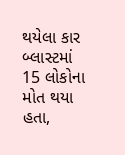થયેલા કાર બ્લાસ્ટમાં 15 લોકોના મોત થયા હતા,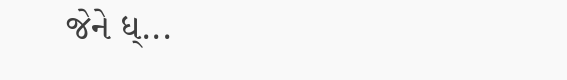જેને ધ્...